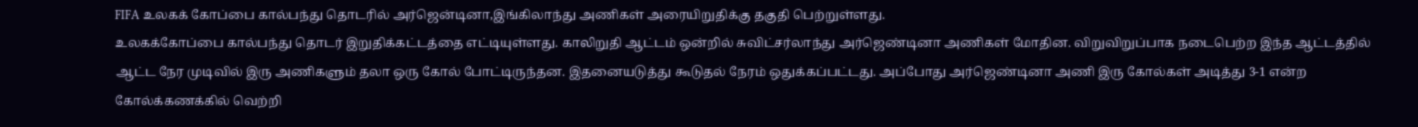FIFA உலகக் கோப்பை கால்பந்து தொடரில் அர்ஜென்டினா,இங்கிலாந்து அணிகள் அரையிறுதிக்கு தகுதி பெற்றுள்ளது.
உலகக்கோப்பை கால்பந்து தொடர் இறுதிக்கட்டத்தை எட்டியுள்ளது. காலிறுதி ஆட்டம் ஒன்றில் சுவிட்சர்லாந்து அர்ஜெண்டினா அணிகள் மோதின. விறுவிறுப்பாக நடைபெற்ற இந்த ஆட்டத்தில் ஆட்ட நேர முடிவில் இரு அணிகளும் தலா ஒரு கோல் போட்டிருந்தன. இதனையடுத்து கூடுதல் நேரம் ஒதுக்கப்பட்டது. அப்போது அர்ஜெண்டினா அணி இரு கோல்கள் அடித்து 3-1 என்ற கோல்க்கணக்கில் வெற்றி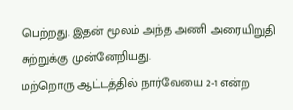பெற்றது. இதன் மூலம் அந்த அணி அரையிறுதி சுற்றுக்கு முன்னேறியது.
மற்றொரு ஆட்டத்தில் நார்வேயை 2-1 என்ற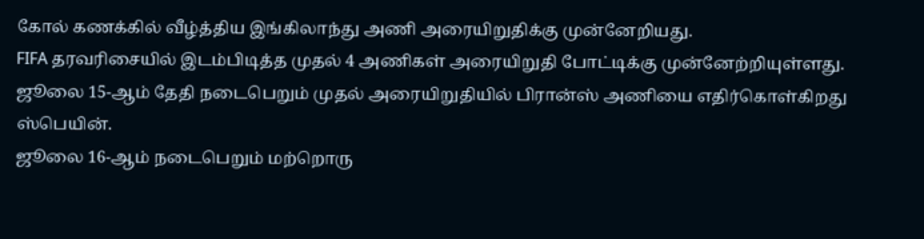கோல் கணக்கில் வீழ்த்திய இங்கிலாந்து அணி அரையிறுதிக்கு முன்னேறியது.
FIFA தரவரிசையில் இடம்பிடித்த முதல் 4 அணிகள் அரையிறுதி போட்டிக்கு முன்னேற்றியுள்ளது.
ஜூலை 15-ஆம் தேதி நடைபெறும் முதல் அரையிறுதியில் பிரான்ஸ் அணியை எதிர்கொள்கிறது ஸ்பெயின்.
ஜூலை 16-ஆம் நடைபெறும் மற்றொரு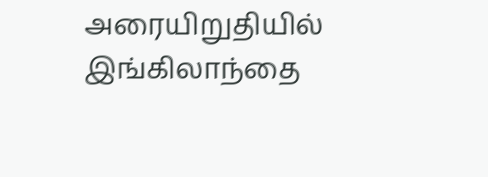அரையிறுதியில் இங்கிலாந்தை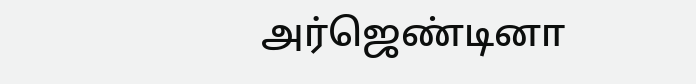அர்ஜெண்டினா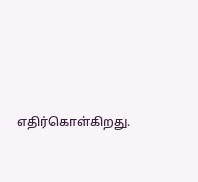எதிர்கொள்கிறது.